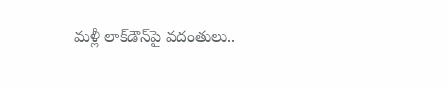మళ్లీ లాక్‌డౌన్‌పై వదంతులు..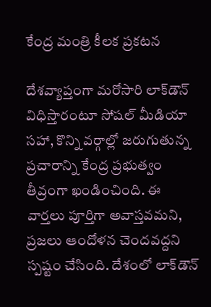కేంద్ర మంత్రి కీలక ప్రకటన

దేశవ్యాప్తంగా మరోసారి లాక్‌డౌన్ విధిస్తారంటూ సోషల్ మీడియా సహా, కొన్ని వర్గాల్లో జరుగుతున్న ప్రచారాన్ని కేంద్ర ప్రభుత్వం తీవ్రంగా ఖండించింది. ఈ వార్తలు పూర్తిగా అవాస్తవమని, ప్రజలు ఆందోళన చెందవద్దని స్పష్టం చేసింది. దేశంలో లాక్‌డౌన్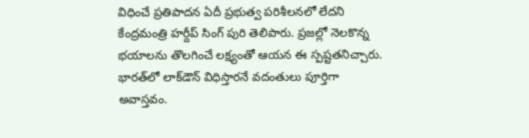విధించే ప్రతిపాదన ఏదీ ప్రభుత్వ పరిశీలనలో లేదని కేంద్రమంత్రి హర్దీప్ సింగ్ పురి తెలిపారు. ప్రజల్లో నెలకొన్న భయాలను తొలగించే లక్ష్యంతో ఆయన ఈ స్పష్టతనిచ్చారు. భారత్‌లో లాక్‌డౌన్ విధిస్తారనే వదంతులు పూర్తిగా అవాస్తవం.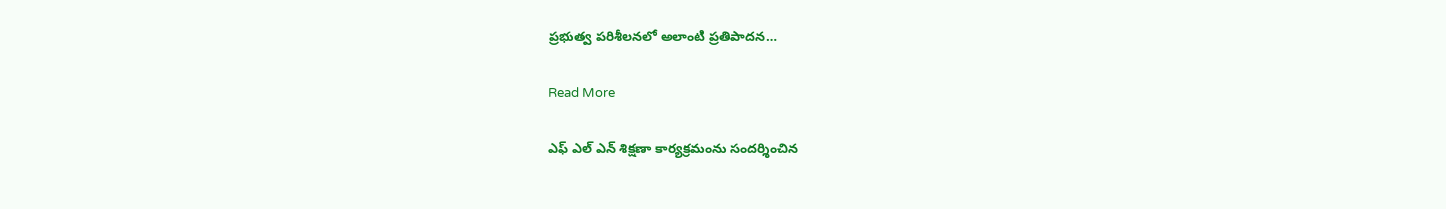ప్రభుత్వ పరిశీలనలో అలాంటి ప్రతిపాదన…

Read More

ఎఫ్ ఎల్ ఎన్ శిక్షణా కార్యక్రమంను సందర్శించిన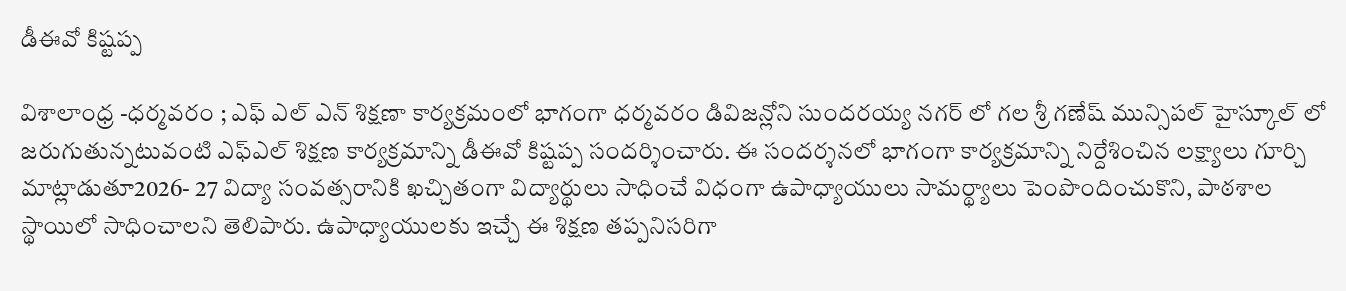డీఈవో కిష్టప్ప

విశాలాంధ్ర -ధర్మవరం ; ఎఫ్ ఎల్ ఎన్ శిక్షణా కార్యక్రమంలో భాగంగా ధర్మవరం డివిజన్లోని సుందరయ్య నగర్ లో గల శ్రీ గణేష్ మున్సిపల్ హైస్కూల్ లో జరుగుతున్నటువంటి ఎఫ్ఎల్ శిక్షణ కార్యక్రమాన్ని డీఈవో కిష్టప్ప సందర్శించారు. ఈ సందర్శనలో భాగంగా కార్యక్రమాన్ని నిర్దేశించిన లక్ష్యాలు గూర్చి మాట్లాడుతూ2026- 27 విద్యా సంవత్సరానికి ఖచ్చితంగా విద్యార్థులు సాధించే విధంగా ఉపాధ్యాయులు సామర్థ్యాలు పెంపొందించుకొని, పాఠశాల స్థాయిలో సాధించాలని తెలిపారు. ఉపాధ్యాయులకు ఇచ్చే ఈ శిక్షణ తప్పనిసరిగా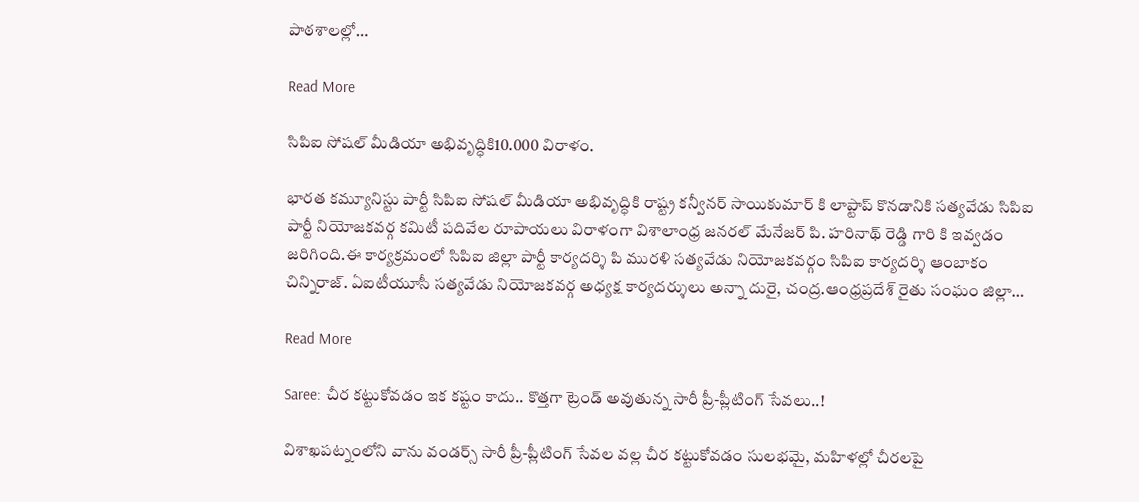పాఠశాలల్లో…

Read More

సిపిఐ సోషల్ మీడియా అభివృద్ధికి10.000 విరాళం.

భారత కమ్యూనిస్టు పార్టీ సిపిఐ సోషల్ మీడియా అభివృద్ధికి రాష్ట్ర కన్వీనర్ సాయికుమార్ కి లాప్టాప్ కొనడానికి సత్యవేడు సిపిఐ పార్టీ నియోజకవర్గ కమిటీ పదివేల రూపాయలు విరాళంగా విశాలాంధ్ర జనరల్ మేనేజర్ పి. హరినాథ్ రెడ్డి గారి కి ఇవ్వడం జరిగింది.ఈ కార్యక్రమంలో సిపిఐ జిల్లా పార్టీ కార్యదర్శి పి మురళి సత్యవేడు నియోజకవర్గం సిపిఐ కార్యదర్శి ఆంబాకం చిన్నిరాజ్. ఏఐటీయూసీ సత్యవేడు నియోజకవర్గ అధ్యక్ష కార్యదర్శులు అన్నా దురై, చంద్ర.ఆంధ్రప్రదేశ్ రైతు సంఘం జిల్లా…

Read More

Saree: చీర కట్టుకోవడం ఇక కష్టం కాదు.. కొత్తగా ట్రెండ్ అవుతున్న సారీ ప్రీ-ప్లీటింగ్ సేవలు..!

విశాఖపట్నంలోని వాను వండర్స్ సారీ ప్రీ-ప్లీటింగ్ సేవల వల్ల చీర కట్టుకోవడం సులభమై, మహిళల్లో చీరలపై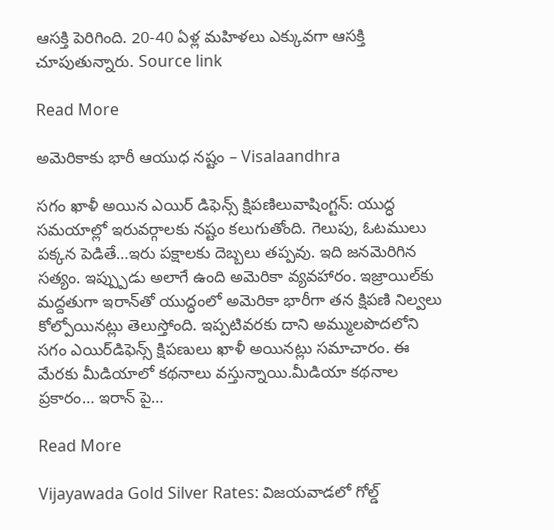ఆసక్తి పెరిగింది. 20-40 ఏళ్ల మహిళలు ఎక్కువగా ఆసక్తి చూపుతున్నారు. Source link

Read More

అమెరికాకు భారీ ఆయుధ నష్టం – Visalaandhra

సగం ఖాళీ అయిన ఎయిర్ డిఫెన్స్ క్షిపణిలువాషింగ్టన్: యుద్ధ సమయాల్లో ఇరువర్గాలకు నష్టం కలుగుతోంది. గెలుపు, ఓటములు పక్కన పెడితే…ఇరు పక్షాలకు దెబ్బలు తప్పవు. ఇది జనమెరిగిన సత్యం. ఇప్ప్పుడు అలాగే ఉంది అమెరికా వ్యవహారం. ఇజ్రాయిల్‌కు మద్దతుగా ఇరాన్‌తో యుద్ధంలో అమెరికా భారీగా తన క్షిపణి నిల్వలు కోల్పోయినట్లు తెలుస్తోంది. ఇప్పటివరకు దాని అమ్ములపొదలోని సగం ఎయిర్‌డిఫెన్స్ క్షిపణులు ఖాళీ అయినట్లు సమాచారం. ఈ మేరకు మీడియాలో కథనాలు వస్తున్నాయి.మీడియా కథనాల ప్రకారం… ఇరాన్ పై…

Read More

Vijayawada Gold Silver Rates: విజయవాడలో గోల్డ్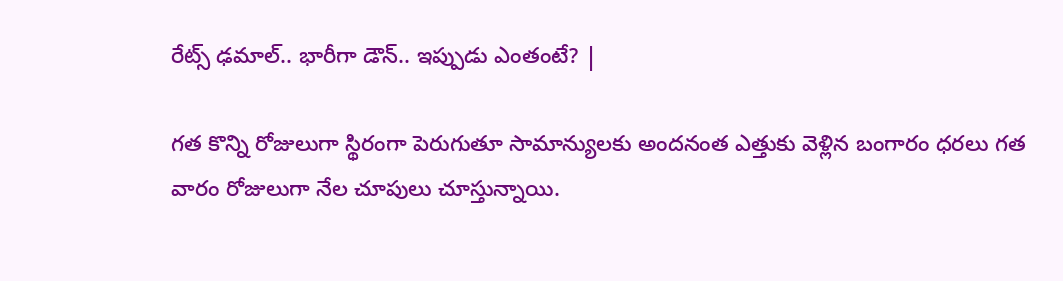రేట్స్ ఢమాల్.. భారీగా డౌన్.. ఇప్పుడు ఎంతంటే? |

గత కొన్ని రోజులుగా స్థిరంగా పెరుగుతూ సామాన్యులకు అందనంత ఎత్తుకు వెళ్లిన బంగారం ధరలు గత వారం రోజులుగా నేల చూపులు చూస్తున్నాయి.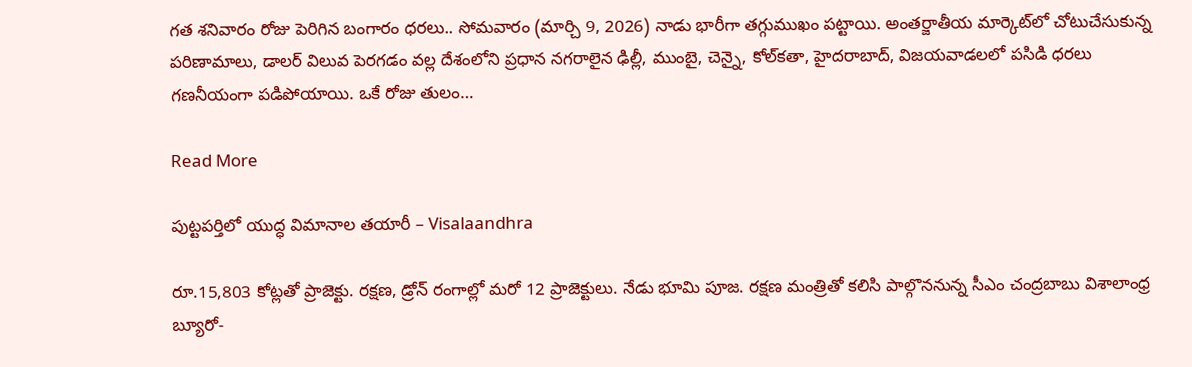గత శనివారం రోజు పెరిగిన బంగారం ధరలు.. సోమవారం (మార్చి 9, 2026) నాడు భారీగా తగ్గుముఖం పట్టాయి. అంతర్జాతీయ మార్కెట్‌లో చోటుచేసుకున్న పరిణామాలు, డాలర్ విలువ పెరగడం వల్ల దేశంలోని ప్రధాన నగరాలైన ఢిల్లీ, ముంబై, చెన్నై, కోల్‌కతా, హైదరాబాద్, విజయవాడలలో పసిడి ధరలు గణనీయంగా పడిపోయాయి. ఒకే రోజు తులం…

Read More

పుట్టపర్తిలో యుద్ధ విమానాల తయారీ – Visalaandhra

రూ.15,803 కోట్లతో ప్రాజెక్టు. రక్షణ, డ్రోన్ రంగాల్లో మరో 12 ప్రాజెక్టులు. నేడు భూమి పూజ. రక్షణ మంత్రితో కలిసి పాల్గొననున్న సీఎం చంద్రబాబు విశాలాంధ్ర బ్యూరో-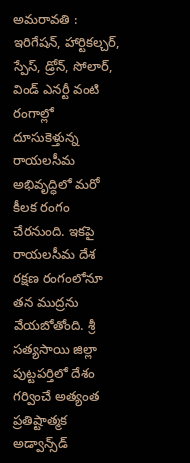అమరావతి : ఇరిగేషన్, హార్టికల్చర్, స్పేస్, డ్రోన్, సోలార్, విండ్ ఎనర్టీ వంటి రంగాల్లో దూసుకెళ్తున్న రాయలసీమ అభివృద్ధిలో మరో కీలక రంగం చేరనుంది. ఇకపై రాయలసీమ దేశ రక్షణ రంగంలోనూ తన ముద్రను వేయబోతోంది. శ్రీ సత్యసాయి జిల్లా పుట్టపర్తిలో దేశం గర్వించే అత్యంత ప్రతిష్టాత్మక అడ్వాన్స్‌డ్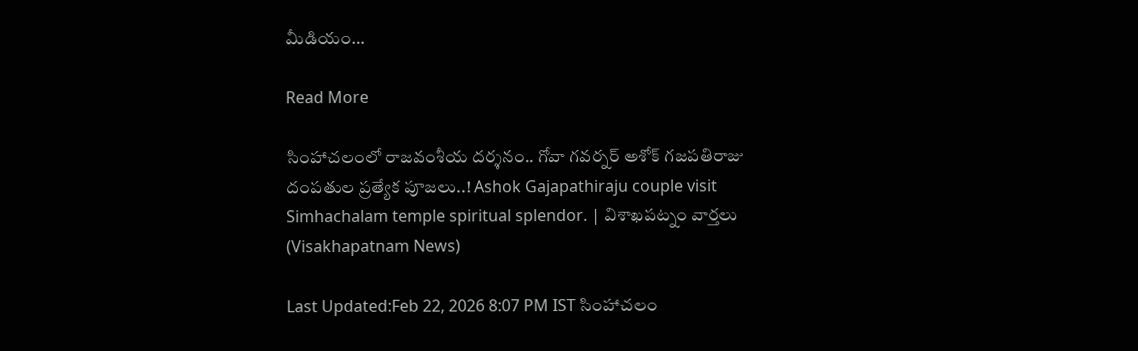మీడియం…

Read More

సింహాచలంలో రాజవంశీయ దర్శనం.. గోవా గవర్నర్ అశోక్ గజపతిరాజు దంపతుల ప్రత్యేక పూజలు..! Ashok Gajapathiraju couple visit Simhachalam temple spiritual splendor. | విశాఖపట్నం వార్తలు (Visakhapatnam News)

Last Updated:Feb 22, 2026 8:07 PM IST సింహాచలం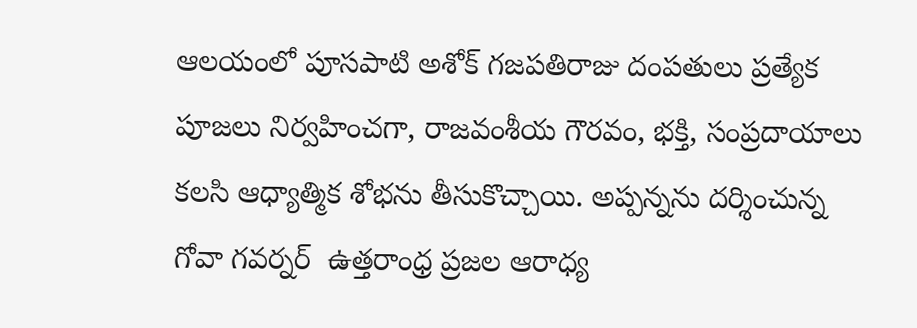ఆలయంలో పూసపాటి అశోక్ గజపతిరాజు దంపతులు ప్రత్యేక పూజలు నిర్వహించగా, రాజవంశీయ గౌరవం, భక్తి, సంప్రదాయాలు కలసి ఆధ్యాత్మిక శోభను తీసుకొచ్చాయి. అప్పన్నను దర్శించున్న గోవా గవర్నర్  ఉత్తరాంధ్ర ప్రజల ఆరాధ్య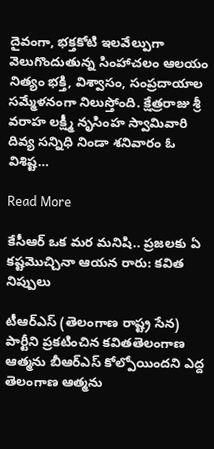దైవంగా, భక్తకోటి ఇలవేల్పుగా వెలుగొందుతున్న సింహాచలం ఆలయం నిత్యం భక్తి, విశ్వాసం, సంప్రదాయాల సమ్మేళనంగా నిలుస్తోంది. క్షేత్రరాజు శ్రీ వరాహ లక్ష్మీ నృసింహ స్వామివారి దివ్య సన్నిధి నిండా శనివారం ఓ విశిష్ట…

Read More

కేసీఆర్ ఒక మర మనిషి.. ప్రజలకు ఏ కష్టమొచ్చినా ఆయన రారు: కవిత నిప్పులు

టీఆర్ఎస్ (తెలంగాణ రాష్ట్ర సేన) పార్టీని ప్రకటించిన కవితతెలంగాణ ఆత్మను బీఆర్ఎస్ కోల్పోయిందని ఎద్ద తెలంగాణ ఆత్మను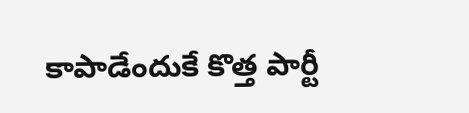కాపాడేందుకే కొత్త పార్టీ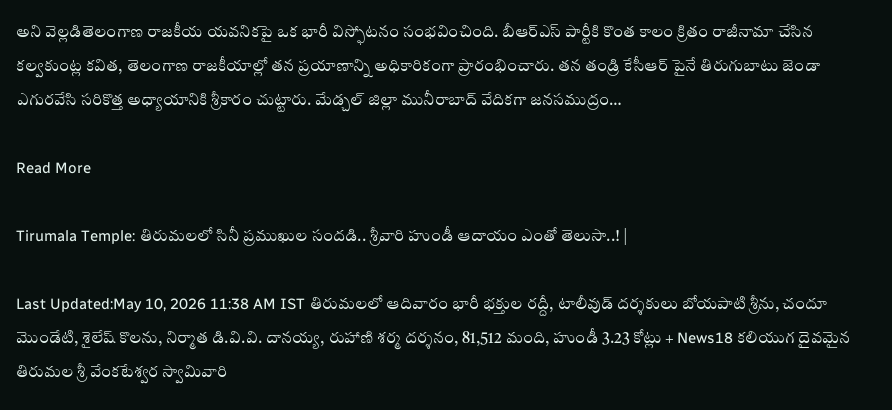అని వెల్లడితెలంగాణ రాజకీయ యవనికపై ఒక భారీ విస్ఫోటనం సంభవించింది. బీఆర్ఎస్ పార్టీకి కొంత కాలం క్రితం రాజీనామా చేసిన కల్వకుంట్ల కవిత, తెలంగాణ రాజకీయాల్లో తన ప్రయాణాన్ని అధికారికంగా ప్రారంభించారు. తన తండ్రి కేసీఆర్ పైనే తిరుగుబాటు జెండా ఎగురవేసి సరికొత్త అధ్యాయానికి శ్రీకారం చుట్టారు. మేడ్చల్ జిల్లా మునీరాబాద్ వేదికగా జనసముద్రం…

Read More

Tirumala Temple: తిరుమలలో సినీ ప్రముఖుల సందడి.. శ్రీవారి హుండీ ఆదాయం ఎంతో తెలుసా..! |

Last Updated:May 10, 2026 11:38 AM IST తిరుమలలో ఆదివారం భారీ భక్తుల రద్దీ, టాలీవుడ్ దర్శకులు బోయపాటి శ్రీను, చందూ మొండేటి, శైలేష్ కొలను, నిర్మాత డి.వి.వి. దానయ్య, రుహాణి శర్మ దర్శనం, 81,512 మంది, హుండీ 3.23 కోట్లు + News18 కలియుగ దైవమైన తిరుమల శ్రీ వేంకటేశ్వర స్వామివారి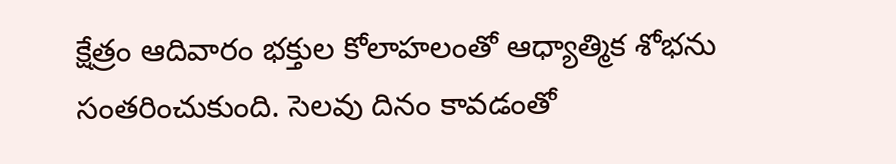క్షేత్రం ఆదివారం భక్తుల కోలాహలంతో ఆధ్యాత్మిక శోభను సంతరించుకుంది. సెలవు దినం కావడంతో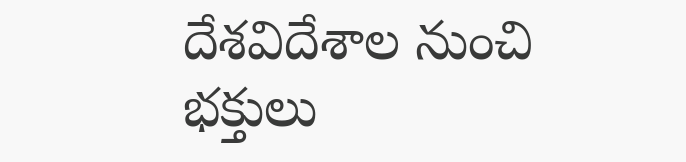దేశవిదేశాల నుంచి భక్తులు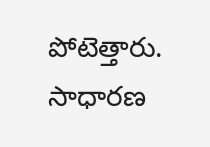పోటెత్తారు. సాధారణ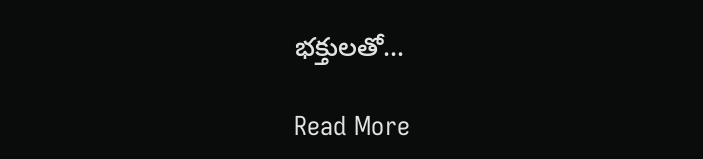భక్తులతో…

Read More